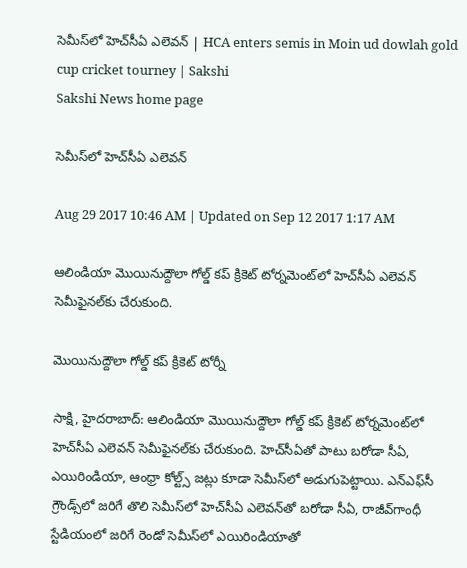సెమీస్‌లో హెచ్‌సీఏ ఎలెవన్‌ | HCA enters semis in Moin ud dowlah gold cup cricket tourney | Sakshi
Sakshi News home page

సెమీస్‌లో హెచ్‌సీఏ ఎలెవన్‌

Aug 29 2017 10:46 AM | Updated on Sep 12 2017 1:17 AM

ఆలిండియా మొయినుద్దౌలా గోల్డ్‌ కప్‌ క్రికెట్‌ టోర్నమెంట్‌లో హెచ్‌సీఏ ఎలెవన్‌ సెమీఫైనల్‌కు చేరుకుంది.

మొయినుద్దౌలా గోల్డ్‌ కప్‌ క్రికెట్‌ టోర్నీ

సాక్షి, హైదరాబాద్‌: ఆలిండియా మొయినుద్దౌలా గోల్డ్‌ కప్‌ క్రికెట్‌ టోర్నమెంట్‌లో హెచ్‌సీఏ ఎలెవన్‌ సెమీఫైనల్‌కు చేరుకుంది. హెచ్‌సీఏతో పాటు బరోడా సీఏ, ఎయిరిండియా, ఆంధ్రా కోల్ట్స్‌ జట్లు కూడా సెమీస్‌లో అడుగుపెట్టాయి. ఎన్‌ఎఫ్‌సీ గ్రౌండ్స్‌లో జరిగే తొలి సెమీస్‌లో హెచ్‌సీఏ ఎలెవన్‌తో బరోడా సీఏ, రాజీవ్‌గాంధీ స్టేడియంలో జరిగే రెండో సెమీస్‌లో ఎయిరిండియాతో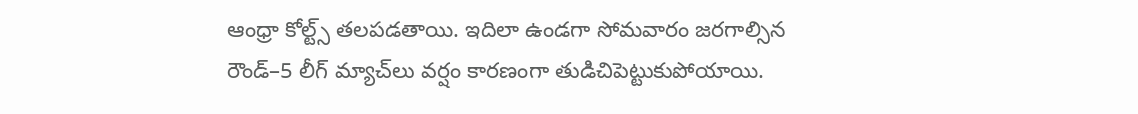ఆంధ్రా కోల్ట్స్‌ తలపడతాయి. ఇదిలా ఉండగా సోమవారం జరగాల్సిన రౌండ్‌–5 లీగ్‌ మ్యాచ్‌లు వర్షం కారణంగా తుడిచిపెట్టుకుపోయాయి.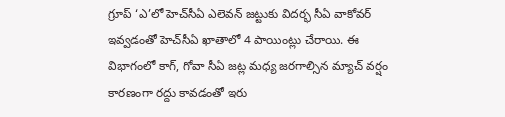గ్రూప్‌ ‘ఎ’లో హెచ్‌సీఏ ఎలెవన్‌ జట్టుకు విదర్భ సీఏ వాకోవర్‌ ఇవ్వడంతో హెచ్‌సీఏ ఖాతాలో 4 పాయింట్లు చేరాయి. ఈ విభాగంలో కాగ్, గోవా సీఏ జట్ల మధ్య జరగాల్సిన మ్యాచ్‌ వర్షం కారణంగా రద్దు కావడంతో ఇరు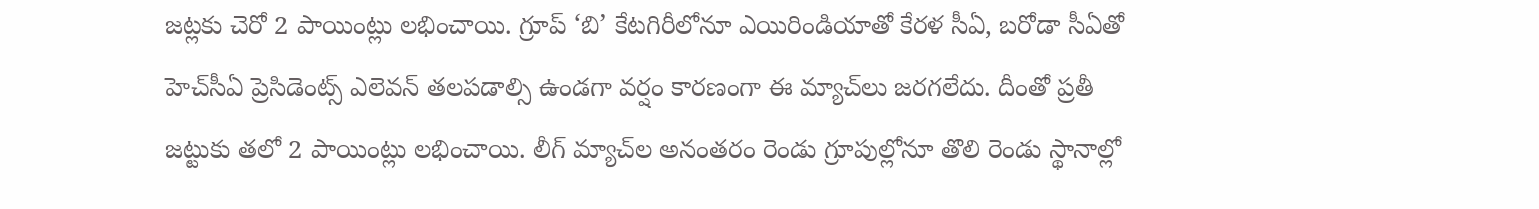జట్లకు చెరో 2 పాయింట్లు లభించాయి. గ్రూప్‌ ‘బి’ కేటగిరీలోనూ ఎయిరిండియాతో కేరళ సీఏ, బరోడా సీఏతో హెచ్‌సీఏ ప్రెసిడెంట్స్‌ ఎలెవన్‌ తలపడాల్సి ఉండగా వర్షం కారణంగా ఈ మ్యాచ్‌లు జరగలేదు. దీంతో ప్రతీ జట్టుకు తలో 2 పాయింట్లు లభించాయి. లీగ్‌ మ్యాచ్‌ల అనంతరం రెండు గ్రూపుల్లోనూ తొలి రెండు స్థానాల్లో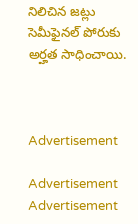నిలిచిన జట్లు సెమీఫైనల్‌ పోరుకు అర్హత సాధించాయి.



Advertisement

Advertisement
Advertisement